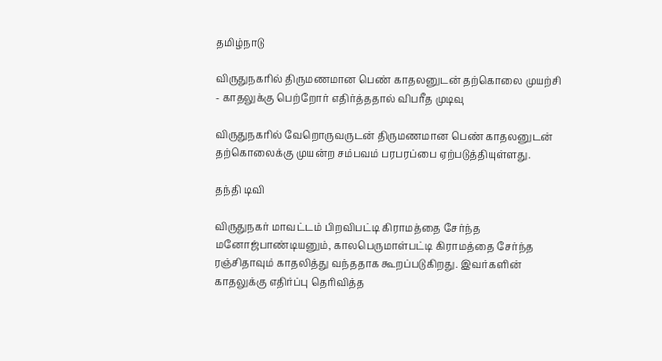தமிழ்நாடு

விருதுநகரில் திருமணமான பெண் காதலனுடன் தற்கொலை முயற்சி - காதலுக்கு பெற்றோர் எதிர்த்ததால் விபரீத முடிவு

விருதுநகரில் வேறொருவருடன் திருமணமான பெண் காதலனுடன் தற்கொலைக்கு முயன்ற சம்பவம் பரபரப்பை ஏற்படுத்தியுள்ளது.

தந்தி டிவி

விருதுநகர் மாவட்டம் பிறவிபட்டி கிராமத்தை சேர்ந்த மனோஜ்பாண்டியனும், காலபெருமாள்பட்டி கிராமத்தை சேர்ந்த ரஞ்சிதாவும் காதலித்து வந்ததாக கூறப்படுகிறது. இவர்களின் காதலுக்கு எதிர்ப்பு தெரிவித்த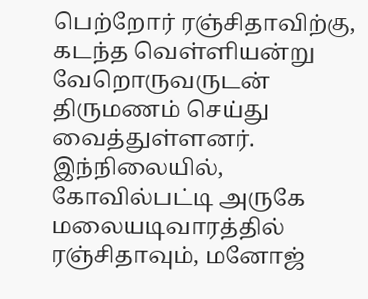பெற்றோர் ரஞ்சிதாவிற்கு, கடந்த வெள்ளியன்று வேறொருவருடன் திருமணம் செய்து வைத்துள்ளனர். இந்நிலையில், கோவில்பட்டி அருகே மலையடிவாரத்தில் ரஞ்சிதாவும், மனோஜ்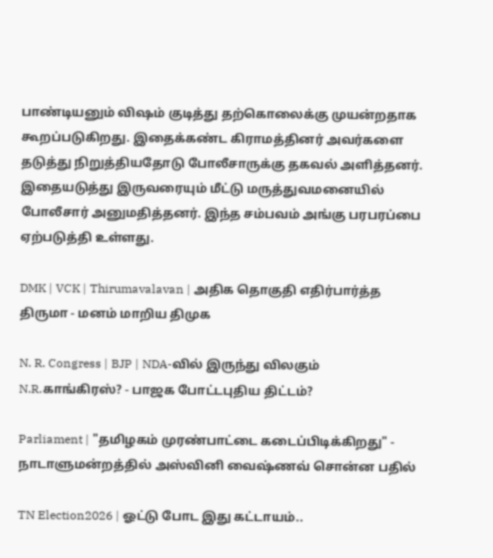பாண்டியனும் விஷம் குடித்து தற்கொலைக்கு முயன்றதாக கூறப்படுகிறது. இதைக்கண்ட கிராமத்தினர் அவர்களை தடுத்து நிறுத்தியதோடு போலீசாருக்கு தகவல் அளித்தனர். இதையடுத்து இருவரையும் மீட்டு மருத்துவமனையில் போலீசார் அனுமதித்தனர். இந்த சம்பவம் அங்கு பரபரப்பை ஏற்படுத்தி உள்ளது.

DMK | VCK | Thirumavalavan | அதிக தொகுதி எதிர்பார்த்த திருமா - மனம் மாறிய திமுக

N. R. Congress | BJP | NDA-வில் இருந்து விலகும் N.R.காங்கிரஸ்? - பாஜக போட்டபுதிய திட்டம்?

Parliament | "தமிழகம் முரண்பாட்டை கடைப்பிடிக்கிறது" - நாடாளுமன்றத்தில் அஸ்வினி வைஷ்ணவ் சொன்ன பதில்

TN Election2026 | ஓட்டு போட இது கட்டாயம்..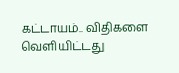கட்டாயம்.. விதிகளை வெளியிட்டது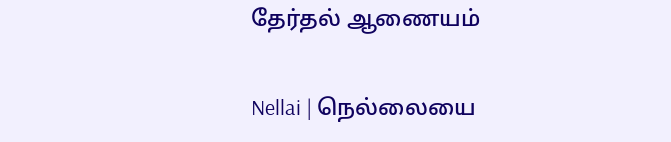தேர்தல் ஆணையம்

Nellai | நெல்லையை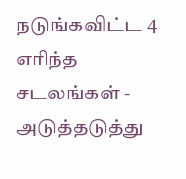நடுங்கவிட்ட 4 எரிந்த சடலங்கள் - அடுத்தடுத்து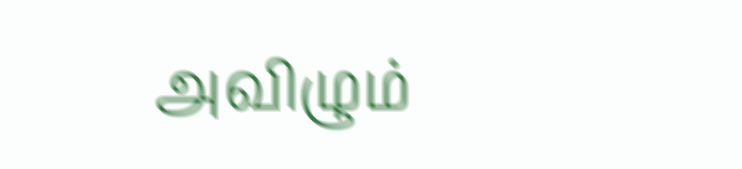அவிழும்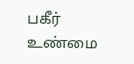பகீர் உண்மை